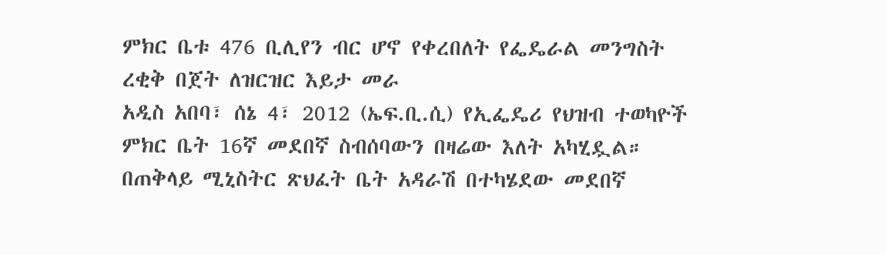ምክር ቤቱ 476 ቢሊየን ብር ሆኖ የቀረበለት የፌዴራል መንግስት ረቂቅ በጀት ለዝርዝር እይታ መራ
አዲስ አበባ፣ ሰኔ 4፣ 2012 (ኤፍ.ቢ.ሲ) የኢፌዴሪ የህዝብ ተወካዮች ምክር ቤት 16ኛ መደበኛ ስብሰባውን በዛሬው እለት አካሂዷል።
በጠቅላይ ሚኒስትር ጽህፈት ቤት አዳራሽ በተካሄደው መደበኛ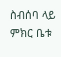ስብሰባ ላይ ምክር ቤቱ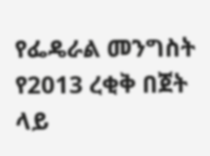የፌዴራል መንግስት የ2013 ረቂቅ በጀት ላይ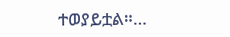ተወያይቷል።…